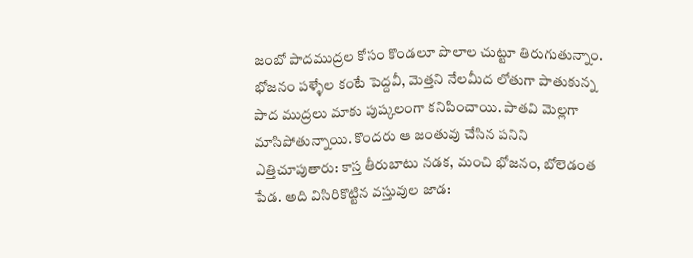జంబో పాదముద్రల కోసం కొండలూ పొలాల చుట్టూ తిరుగుతున్నాం.
భోజనం పళ్ళేల కంటే పెద్దవీ, మెత్తని నేలమీద లోతుగా పాతుకున్న పాద ముద్రలు మాకు పుష్కలంగా కనిపించాయి. పాతవి మెల్లగా మాసిపోతున్నాయి. కొందరు ఆ జంతువు చేసిన పనిని ఎత్తిచూపుతారు: కాస్త తీరుబాటు నడక, మంచి భోజనం, బోలెడంత పేడ. అది విసిరికొట్టిన వస్తువుల జాడ: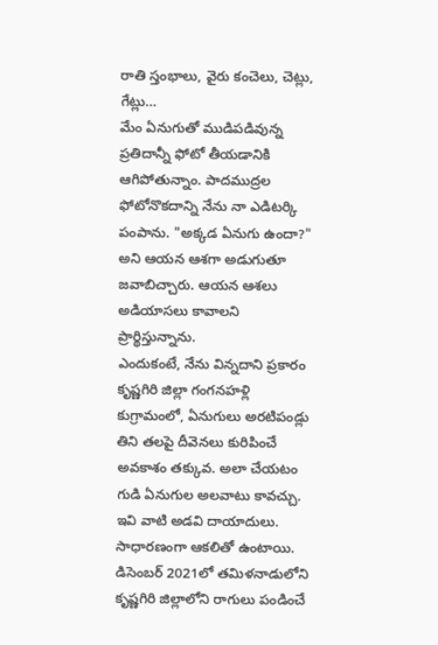రాతి స్తంభాలు, వైరు కంచెలు, చెట్లు, గేట్లు…
మేం ఏనుగుతో ముడిపడివున్న ప్రతిదాన్నీ ఫోటో తీయడానికి ఆగిపోతున్నాం. పాదముద్రల ఫోటోనొకదాన్ని నేను నా ఎడిటర్కి పంపాను. "అక్కడ ఏనుగు ఉందా?" అని ఆయన ఆశగా అడుగుతూ జవాబిచ్చారు. ఆయన ఆశలు అడియాసలు కావాలని ప్రార్థిస్తున్నాను.
ఎందుకంటే, నేను విన్నదాని ప్రకారం కృష్ణగిరి జిల్లా గంగనహళ్లి కుగ్రామంలో, ఏనుగులు అరటిపండ్లు తిని తలపై దీవెనలు కురిపించే అవకాశం తక్కువ. అలా చేయటం గుడి ఏనుగుల అలవాటు కావచ్చు. ఇవి వాటి అడవి దాయాదులు. సాధారణంగా ఆకలితో ఉంటాయి.
డిసెంబర్ 2021లో తమిళనాడులోని కృష్ణగిరి జిల్లాలోని రాగులు పండించే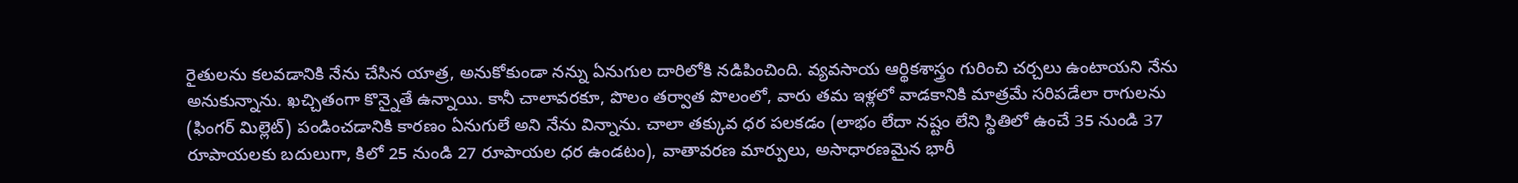రైతులను కలవడానికి నేను చేసిన యాత్ర, అనుకోకుండా నన్ను ఏనుగుల దారిలోకి నడిపించింది. వ్యవసాయ ఆర్థికశాస్త్రం గురించి చర్చలు ఉంటాయని నేను అనుకున్నాను. ఖచ్చితంగా కొన్నైతే ఉన్నాయి. కానీ చాలావరకూ, పొలం తర్వాత పొలంలో, వారు తమ ఇళ్లలో వాడకానికి మాత్రమే సరిపడేలా రాగులను (ఫింగర్ మిల్లెట్) పండించడానికి కారణం ఏనుగులే అని నేను విన్నాను. చాలా తక్కువ ధర పలకడం (లాభం లేదా నష్టం లేని స్థితిలో ఉంచే 35 నుండి 37 రూపాయలకు బదులుగా, కిలో 25 నుండి 27 రూపాయల ధర ఉండటం), వాతావరణ మార్పులు, అసాధారణమైన భారీ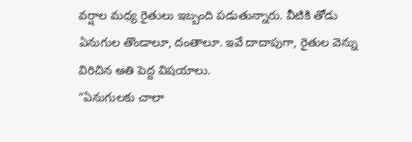వర్షాల మధ్య రైతులు ఇబ్బంది పడుతున్నారు. వీటికి తోడు ఏనుగుల తొండాలూ, దంతాలూ. ఇవే దాదాపుగా, రైతుల వెన్ను విరిచిన అతి పెద్ద విషయాలు.
“ఏనుగులకు చాలా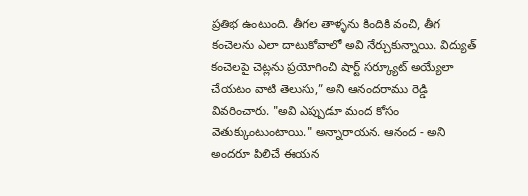ప్రతిభ ఉంటుంది. తీగల తాళ్ళను కిందికి వంచి, తీగ కంచెలను ఎలా దాటుకోవాలో అవి నేర్చుకున్నాయి. విద్యుత్ కంచెలపై చెట్లను ప్రయోగించి షార్ట్ సర్క్యూట్ అయ్యేలా చేయటం వాటి తెలుసు,” అని ఆనందరాము రెడ్డి వివరించారు. "అవి ఎప్పుడూ మంద కోసం వెతుక్కుంటుంటాయి." అన్నారాయన. ఆనంద - అని అందరూ పిలిచే ఈయన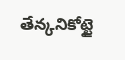తేన్కనికోట్టై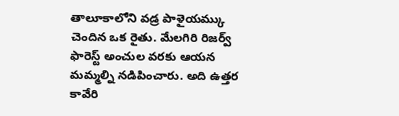తాలూకాలోని వడ్ర పాళైయమ్కు చెందిన ఒక రైతు. మేలగిరి రిజర్వ్ ఫారెస్ట్ అంచుల వరకు ఆయన మమ్మల్ని నడిపించారు. అది ఉత్తర కావేరి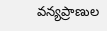వన్యప్రాణుల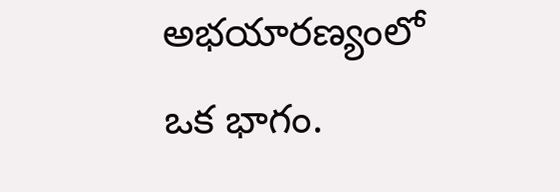అభయారణ్యంలో ఒక భాగం.